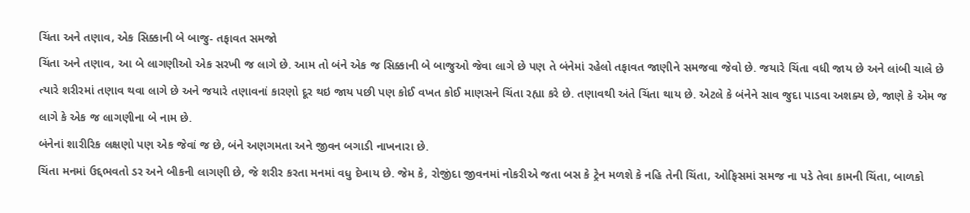ચિંતા અને તણાવ, એક સિક્કાની બે બાજુ- તફાવત સમજો
ચિંતા અને તણાવ, આ બે લાગણીઓ એક સરખી જ લાગે છે. આમ તો બંને એક જ સિક્કાની બે બાજુઓ જેવા લાગે છે પણ તે બંનેમાં રહેલો તફાવત જાણીને સમજવા જેવો છે. જયારે ચિંતા વધી જાય છે અને લાંબી ચાલે છે ત્યારે શરીરમાં તણાવ થવા લાગે છે અને જયારે તણાવનાં કારણો દૂર થઇ જાય પછી પણ કોઈ વખત કોઈ માણસને ચિંતા રહ્યા કરે છે. તણાવથી અંતે ચિંતા થાય છે. એટલે કે બંનેને સાવ જુદા પાડવા અશક્ય છે, જાણે કે એમ જ લાગે કે એક જ લાગણીના બે નામ છે.
બંનેનાં શારીરિક લક્ષણો પણ એક જેવાં જ છે, બંને અણગમતા અને જીવન બગાડી નાખનારા છે.
ચિંતા મનમાં ઉદ્દભવતો ડર અને બીકની લાગણી છે, જે શરીર કરતા મનમાં વધુ દેખાય છે. જેમ કે, રોજીંદા જીવનમાં નોકરીએ જતા બસ કે ટ્રેન મળશે કે નહિ તેની ચિંતા, ઓફિસમાં સમજ ના પડે તેવા કામની ચિંતા, બાળકો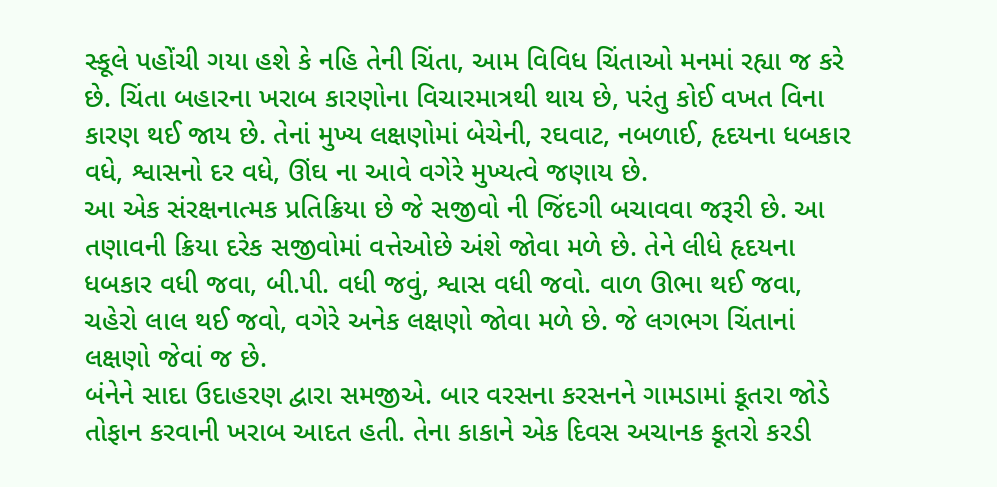સ્કૂલે પહોંચી ગયા હશે કે નહિ તેની ચિંતા, આમ વિવિધ ચિંતાઓ મનમાં રહ્યા જ કરે છે. ચિંતા બહારના ખરાબ કારણોના વિચારમાત્રથી થાય છે, પરંતુ કોઈ વખત વિના કારણ થઈ જાય છે. તેનાં મુખ્ય લક્ષણોમાં બેચેની, રઘવાટ, નબળાઈ, હૃદયના ધબકાર વધે, શ્વાસનો દર વધે, ઊંઘ ના આવે વગેરે મુખ્યત્વે જણાય છે.
આ એક સંરક્ષનાત્મક પ્રતિક્રિયા છે જે સજીવો ની જિંદગી બચાવવા જરૂરી છે. આ તણાવની ક્રિયા દરેક સજીવોમાં વત્તેઓછે અંશે જોવા મળે છે. તેને લીધે હૃદયના ધબકાર વધી જવા, બી.પી. વધી જવું, શ્વાસ વધી જવો. વાળ ઊભા થઈ જવા, ચહેરો લાલ થઈ જવો, વગેરે અનેક લક્ષણો જોવા મળે છે. જે લગભગ ચિંતાનાં લક્ષણો જેવાં જ છે.
બંનેને સાદા ઉદાહરણ દ્વારા સમજીએ. બાર વરસના કરસનને ગામડામાં કૂતરા જોડે તોફાન કરવાની ખરાબ આદત હતી. તેના કાકાને એક દિવસ અચાનક કૂતરો કરડી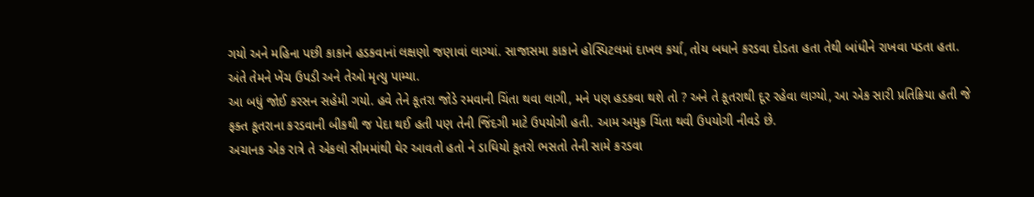ગયો અને મહિના પછી કાકાને હડકવાનાં લક્ષણો જણાવાં લાગ્યાં. સાજાસમા કાકાને હોસ્પિટલમાં દાખલ કર્યા, તોય બધાને કરડવા દોડતા હતા તેથી બાંધીને રાખવા પડતા હતા. અંતે તેમને ખેંચ ઉપડી અને તેઓ મૃત્યુ પામ્યા.
આ બધું જોઈ કરસન સહેમી ગયો. હવે તેને કૂતરા જોડે રમવાની ચિંતા થવા લાગી, મને પણ હડકવા થશે તો ? અને તે કૂતરાથી દૂર રહેવા લાગ્યો, આ એક સારી પ્રતિક્રિયા હતી જે ફક્ત કૂતરાના કરડવાની બીકથી જ પેદા થઈ હતી પણ તેની જિંદગી માટે ઉપયોગી હતી. આમ અમુક ચિંતા થવી ઉપયોગી નીવડે છે.
અચાનક એક રાત્રે તે એકલો સીમમાંથી ઘેર આવતો હતો ને ડાઘિયો કૂતરો ભસતો તેની સામે કરડવા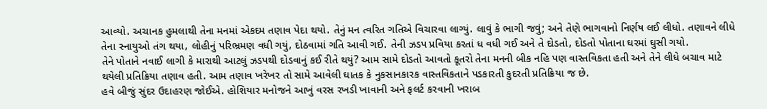આવ્યો. અચાનક હુમલાથી તેના મનમાં એકદમ તણાવ પેદા થયો. તેનું મન ત્વરિત ગતિએ વિચારવા લાગ્યું. લાવું કે ભાગી જવું; અને તેણે ભાગવાનો નિર્ણષ લઈ લીધો. તણાવને લીધે તેના સ્નાયુઓ તંગ થયા, લોહીનું પરિભ્રમણ વધી ગયું, દોઠવામાં ગતિ આવી ગઈ. તેની ઝડપ પ્રવિયા કરતાં ધ વધી ગઈ અને તે દોડતો, દોડતો પોતાના ઘરમાં ઘુસી ગયો.
તેને પોતાને નવાઈ લાગી કે મારાથી આટલું ઝડપથી દોડવાનું કઈ રીતે થયું? આમ સામે દોડતો આવતો કૂતરો તેના મનની બીક નહિ પણ વાસ્તવિકતા હતી અને તેને લીધે બચાવ માટે થયેલી પ્રતિક્રિયા તણાવ હતી. આમ તણાવ ખરેખર તો સામે આવેલી ઘાતક કે નુકસાનકારક વાસ્તવિકતાને પડકારતી કુદરતી પ્રતિક્રિયા જ છે.
હવે બીજું સુંદર ઉદાહરણ જોઈએ. હોશિયાર મનોજને આખું વરસ રખડી ખાવાની અને ફલર્ટ કરવાની ખરાબ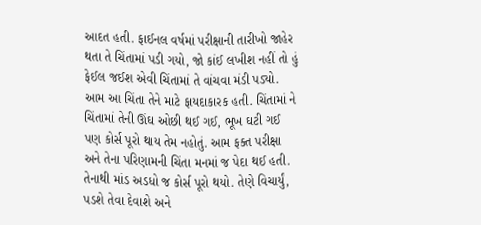આદત હતી. ફાઈનલ વર્ષમાં પરીક્ષાની તારીખો જાહેર થતા તે ચિંતામાં પડી ગયો, જો કાંઈ લખીશ નહીં તો હું ફેઈલ જઈશ એવી ચિંતામાં તે વાંચવા મંડી પડ્યો. આમ આ ચિંતા તેને માટે ફાયદાકારક હતી. ચિંતામાં ને ચિંતામાં તેની ઊંઘ ઓછી થઈ ગઈ, ભૂખ ઘટી ગઈ પણ કોર્સ પૂરો થાય તેમ નહોતું. આમ ફક્ત પરીક્ષા અને તેના પરિણામની ચિંતા મનમાં જ પેદા થઈ હતી. તેનાથી માંડ અડધો જ કોર્સ પૂરો થયો. તેણે વિચાર્યું, પડશે તેવા દેવાશે અને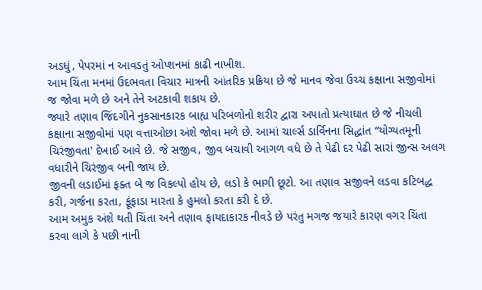અડધું, પેપરમાં ન આવડતું ઓપ્શનમાં કાઢી નાખીશ.
આમ ચિંતા મનમાં ઉદભવતા વિચાર માત્રની આંતરિક પ્રક્રિયા છે જે માનવ જેવા ઉચ્ચ કક્ષાના સજીવોમાં જ જોવા મળે છે અને તેને અટકાવી શકાય છે.
જ્યારે તણાવ જિંદગીને નુકસાનકારક બાહ્ય પરિબળોનો શરીર દ્વારા અપાતો પ્રત્યાઘાત છે જે નીચલી કક્ષાના સજીવોમાં પણ વત્તાઓછા અંશે જોવા મળે છે. આમાં ચાર્લ્સ ડાર્વિનના સિદ્ધાંત “યોગ્યતમૂની ચિરંજીવતા' દેખાઈ આવે છે. જે સજીવ, જીવ બચાવી આગળ વધે છે તે પેઢી દર પેઢી સારાં જીન્સ અલગ વધારીને ચિરંજીવ બની જાય છે.
જીવની લડાઈમાં ફક્ત બે જ વિકલ્પો હોય છે, લડો કે ભાગી છૂટો. આ તણાવ સજીવને લડવા કટિબદ્ધ કરી, ગર્જના કરતા, ફૂંફાડા મારતા કે હુમલો કરતા કરી દે છે.
આમ અમુક અંશે થતી ચિંતા અને તણાવ ફાયદાકારક નીવડે છે પરંતુ મગજ જયારે કારણ વગર ચિંતા કરવા લાગે કે પછી નાની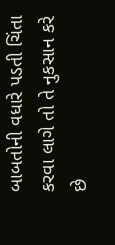બાબતોની વધારે પડતી ચિંતા કરવા લાગે તો તે નુકસાન કરે છે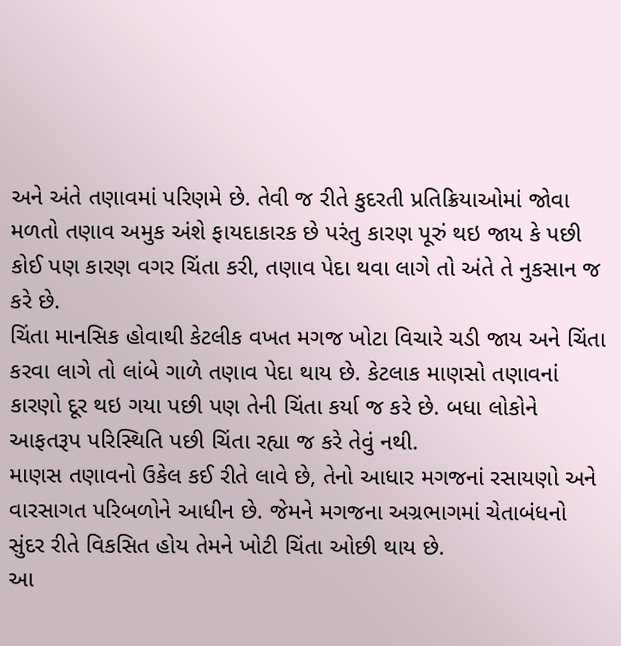અને અંતે તણાવમાં પરિણમે છે. તેવી જ રીતે કુદરતી પ્રતિક્રિયાઓમાં જોવા મળતો તણાવ અમુક અંશે ફાયદાકારક છે પરંતુ કારણ પૂરું થઇ જાય કે પછી કોઈ પણ કારણ વગર ચિંતા કરી, તણાવ પેદા થવા લાગે તો અંતે તે નુકસાન જ કરે છે.
ચિંતા માનસિક હોવાથી કેટલીક વખત મગજ ખોટા વિચારે ચડી જાય અને ચિંતા કરવા લાગે તો લાંબે ગાળે તણાવ પેદા થાય છે. કેટલાક માણસો તણાવનાં કારણો દૂર થઇ ગયા પછી પણ તેની ચિંતા કર્યા જ કરે છે. બધા લોકોને આફતરૂપ પરિસ્થિતિ પછી ચિંતા રહ્યા જ કરે તેવું નથી.
માણસ તણાવનો ઉકેલ કઈ રીતે લાવે છે, તેનો આધાર મગજનાં રસાયણો અને વારસાગત પરિબળોને આધીન છે. જેમને મગજના અગ્રભાગમાં ચેતાબંધનો સુંદર રીતે વિકસિત હોય તેમને ખોટી ચિંતા ઓછી થાય છે.
આ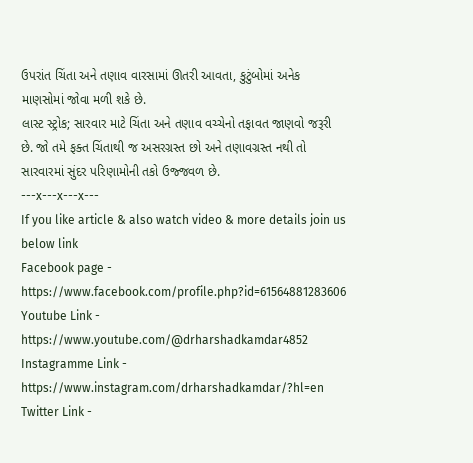ઉપરાંત ચિંતા અને તણાવ વારસામાં ઊતરી આવતા, કુટુંબોમાં અનેક માણસોમાં જોવા મળી શકે છે.
લાસ્ટ સ્ટ્રોક; સારવાર માટે ચિંતા અને તણાવ વચ્ચેનો તફાવત જાણવો જરૂરી છે. જો તમે ફક્ત ચિંતાથી જ અસરગ્રસ્ત છો અને તણાવગ્રસ્ત નથી તો સારવારમાં સુંદર પરિણામોની તકો ઉજ્જવળ છે.
---x---x---x---
If you like article & also watch video & more details join us below link
Facebook page - https://www.facebook.com/profile.php?id=61564881283606
Youtube Link - https://www.youtube.com/@drharshadkamdar4852
Instagramme Link - https://www.instagram.com/drharshadkamdar/?hl=en
Twitter Link -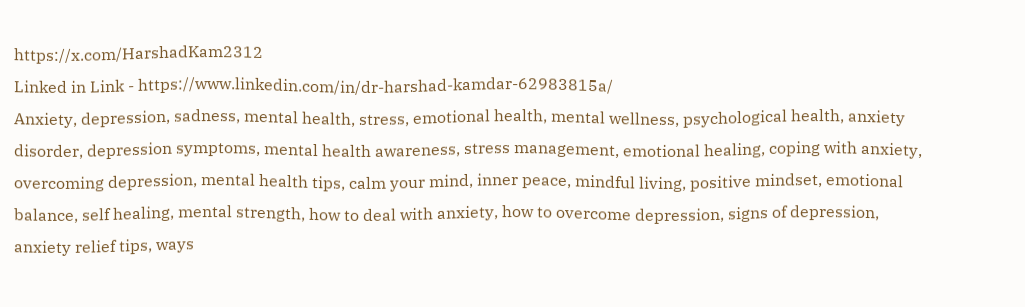https://x.com/HarshadKam2312
Linked in Link - https://www.linkedin.com/in/dr-harshad-kamdar-62983815a/
Anxiety, depression, sadness, mental health, stress, emotional health, mental wellness, psychological health, anxiety disorder, depression symptoms, mental health awareness, stress management, emotional healing, coping with anxiety, overcoming depression, mental health tips, calm your mind, inner peace, mindful living, positive mindset, emotional balance, self healing, mental strength, how to deal with anxiety, how to overcome depression, signs of depression, anxiety relief tips, ways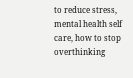to reduce stress, mental health self care, how to stop overthinking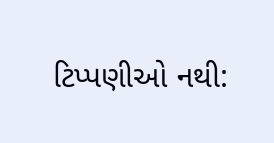ટિપ્પણીઓ નથી: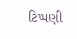ટિપ્પણી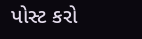પોસ્ટ કરો